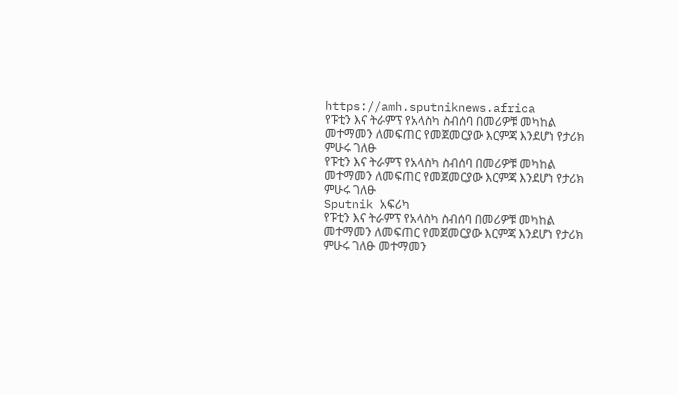https://amh.sputniknews.africa
የፑቲን እና ትራምፕ የአላስካ ስብሰባ በመሪዎቹ መካከል መተማመን ለመፍጠር የመጀመርያው እርምጃ እንደሆነ የታሪክ ምሁሩ ገለፁ
የፑቲን እና ትራምፕ የአላስካ ስብሰባ በመሪዎቹ መካከል መተማመን ለመፍጠር የመጀመርያው እርምጃ እንደሆነ የታሪክ ምሁሩ ገለፁ
Sputnik አፍሪካ
የፑቲን እና ትራምፕ የአላስካ ስብሰባ በመሪዎቹ መካከል መተማመን ለመፍጠር የመጀመርያው እርምጃ እንደሆነ የታሪክ ምሁሩ ገለፁ መተማመን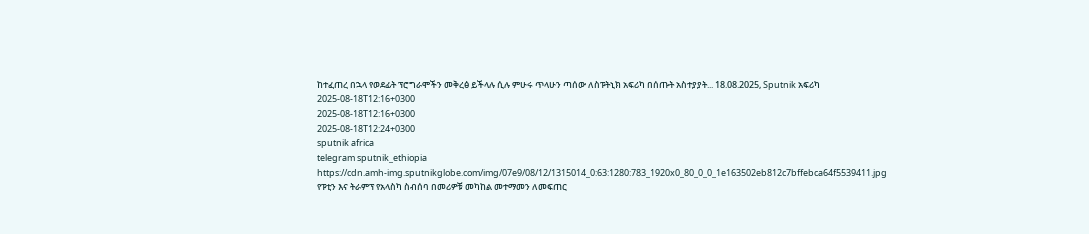ከተፈጠረ በኋላ የወደፊት ፕሮግራሞችን መቅረፅ ይችላሉ ሲሉ ምሁሩ ጥላሁን ጣሰው ለስፑትኒክ አፍሪካ በሰጡት አስተያያት... 18.08.2025, Sputnik አፍሪካ
2025-08-18T12:16+0300
2025-08-18T12:16+0300
2025-08-18T12:24+0300
sputnik africa
telegram sputnik_ethiopia
https://cdn.amh-img.sputnikglobe.com/img/07e9/08/12/1315014_0:63:1280:783_1920x0_80_0_0_1e163502eb812c7bffebca64f5539411.jpg
የፑቲን እና ትራምፕ የአላስካ ስብሰባ በመሪዎቹ መካከል መተማመን ለመፍጠር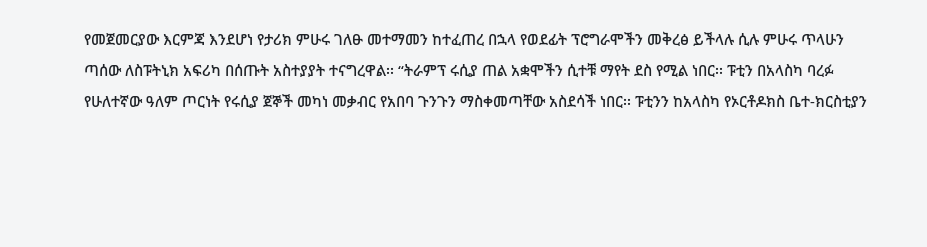የመጀመርያው እርምጃ እንደሆነ የታሪክ ምሁሩ ገለፁ መተማመን ከተፈጠረ በኋላ የወደፊት ፕሮግራሞችን መቅረፅ ይችላሉ ሲሉ ምሁሩ ጥላሁን ጣሰው ለስፑትኒክ አፍሪካ በሰጡት አስተያያት ተናግረዋል፡፡ “ትራምፕ ሩሲያ ጠል አቋሞችን ሲተቹ ማየት ደስ የሚል ነበር፡፡ ፑቲን በአላስካ ባረፉ የሁለተኛው ዓለም ጦርነት የሩሲያ ጀኞች መካነ መቃብር የአበባ ጉንጉን ማስቀመጣቸው አስደሳች ነበር፡፡ ፑቲንን ከአላስካ የኦርቶዶክስ ቤተ-ክርስቲያን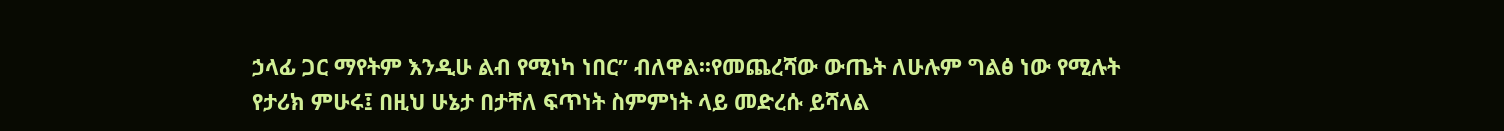ኃላፊ ጋር ማየትም እንዲሁ ልብ የሚነካ ነበር” ብለዋል፡፡የመጨረሻው ውጤት ለሁሉም ግልፅ ነው የሚሉት የታሪክ ምሁሩ፤ በዚህ ሁኔታ በታቸለ ፍጥነት ስምምነት ላይ መድረሱ ይሻላል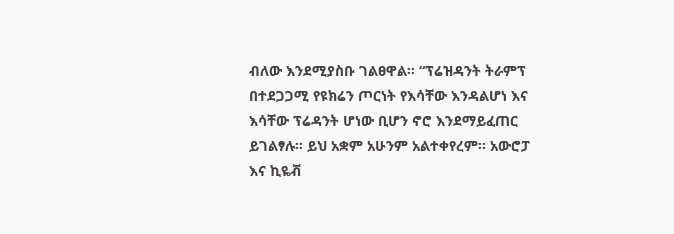ብለው እንደሚያስቡ ገልፀዋል፡፡ “ፕሬዝዳንት ትራምፕ በተደጋጋሚ የዩክሬን ጦርነት የእሳቸው እንዳልሆነ እና እሳቸው ፕሬዳንት ሆነው ቢሆን ኖሮ እንደማይፈጠር ይገልፃሉ፡፡ ይህ አቋም አሁንም አልተቀየረም፡፡ አውሮፓ እና ኪዬቭ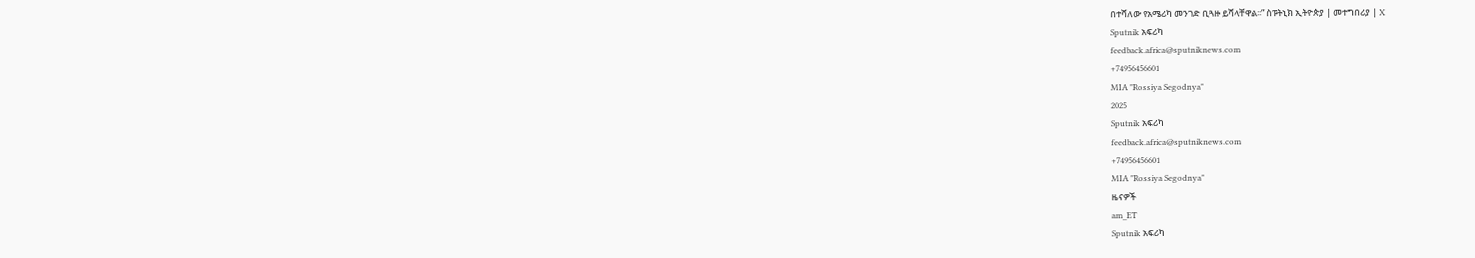በተሻለው የአሜሪካ መንገድ ቢጓዙ ይሻላቸዋል፡፡” ስፑትኒክ ኢትዮጵያ | መተግበሪያ | X
Sputnik አፍሪካ
feedback.africa@sputniknews.com
+74956456601
MIA "Rossiya Segodnya"
2025
Sputnik አፍሪካ
feedback.africa@sputniknews.com
+74956456601
MIA "Rossiya Segodnya"
ዜናዎች
am_ET
Sputnik አፍሪካ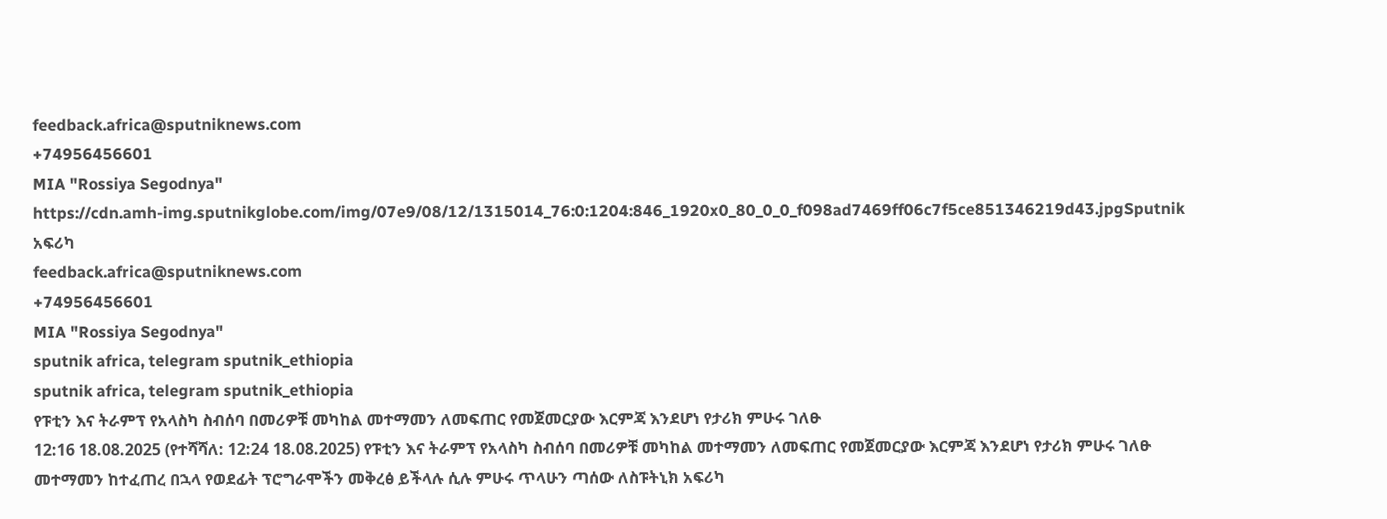feedback.africa@sputniknews.com
+74956456601
MIA "Rossiya Segodnya"
https://cdn.amh-img.sputnikglobe.com/img/07e9/08/12/1315014_76:0:1204:846_1920x0_80_0_0_f098ad7469ff06c7f5ce851346219d43.jpgSputnik አፍሪካ
feedback.africa@sputniknews.com
+74956456601
MIA "Rossiya Segodnya"
sputnik africa, telegram sputnik_ethiopia
sputnik africa, telegram sputnik_ethiopia
የፑቲን እና ትራምፕ የአላስካ ስብሰባ በመሪዎቹ መካከል መተማመን ለመፍጠር የመጀመርያው እርምጃ እንደሆነ የታሪክ ምሁሩ ገለፁ
12:16 18.08.2025 (የተሻሻለ: 12:24 18.08.2025) የፑቲን እና ትራምፕ የአላስካ ስብሰባ በመሪዎቹ መካከል መተማመን ለመፍጠር የመጀመርያው እርምጃ እንደሆነ የታሪክ ምሁሩ ገለፁ
መተማመን ከተፈጠረ በኋላ የወደፊት ፕሮግራሞችን መቅረፅ ይችላሉ ሲሉ ምሁሩ ጥላሁን ጣሰው ለስፑትኒክ አፍሪካ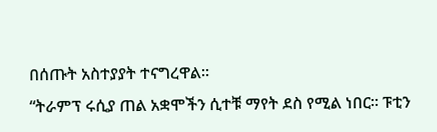በሰጡት አስተያያት ተናግረዋል፡፡
“ትራምፕ ሩሲያ ጠል አቋሞችን ሲተቹ ማየት ደስ የሚል ነበር፡፡ ፑቲን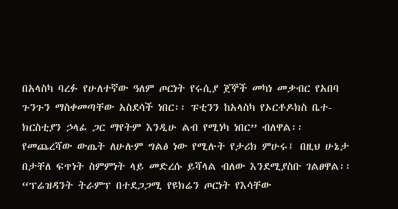በአላስካ ባረፉ የሁለተኛው ዓለም ጦርነት የሩሲያ ጀኞች መካነ መቃብር የአበባ ጉንጉን ማስቀመጣቸው አስደሳች ነበር፡፡ ፑቲንን ከአላስካ የኦርቶዶክስ ቤተ-ክርስቲያን ኃላፊ ጋር ማየትም እንዲሁ ልብ የሚነካ ነበር” ብለዋል፡፡
የመጨረሻው ውጤት ለሁሉም ግልፅ ነው የሚሉት የታሪክ ምሁሩ፤ በዚህ ሁኔታ በታቸለ ፍጥነት ስምምነት ላይ መድረሱ ይሻላል ብለው እንደሚያስቡ ገልፀዋል፡፡
“ፕሬዝዳንት ትራምፕ በተደጋጋሚ የዩክሬን ጦርነት የእሳቸው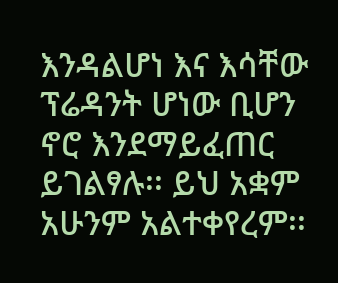እንዳልሆነ እና እሳቸው ፕሬዳንት ሆነው ቢሆን ኖሮ እንደማይፈጠር ይገልፃሉ፡፡ ይህ አቋም አሁንም አልተቀየረም፡፡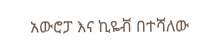አውሮፓ እና ኪዬቭ በተሻለው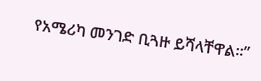የአሜሪካ መንገድ ቢጓዙ ይሻላቸዋል፡፡”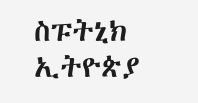ስፑትኒክ ኢትዮጵያ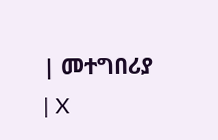| መተግበሪያ | X